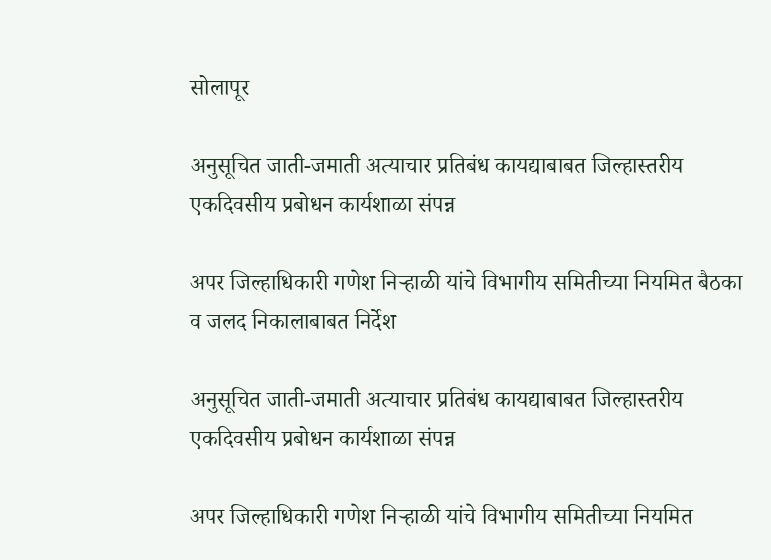सोलापूर

अनुसूचित जाती-जमाती अत्याचार प्रतिबंध कायद्याबाबत जिल्हास्तरीय एकदिवसीय प्रबोधन कार्यशाळा संपन्न

अपर जिल्हाधिकारी गणेश निऱ्हाळी यांचे विभागीय समितीच्या नियमित बैठका व जलद निकालाबाबत निर्देश

अनुसूचित जाती-जमाती अत्याचार प्रतिबंध कायद्याबाबत जिल्हास्तरीय एकदिवसीय प्रबोधन कार्यशाळा संपन्न

अपर जिल्हाधिकारी गणेश निऱ्हाळी यांचे विभागीय समितीच्या नियमित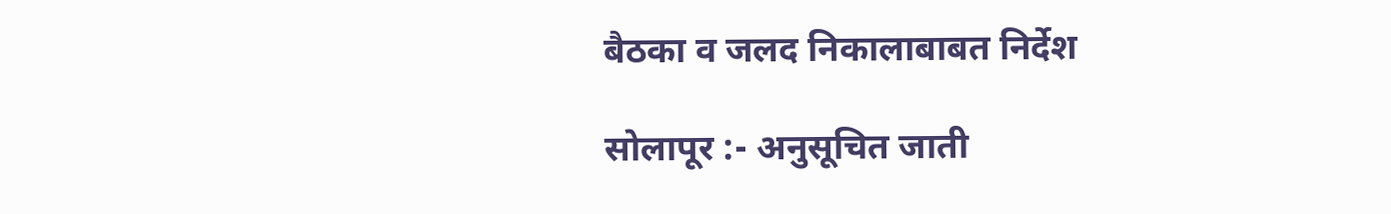बैठका व जलद निकालाबाबत निर्देश

सोलापूर :- अनुसूचित जाती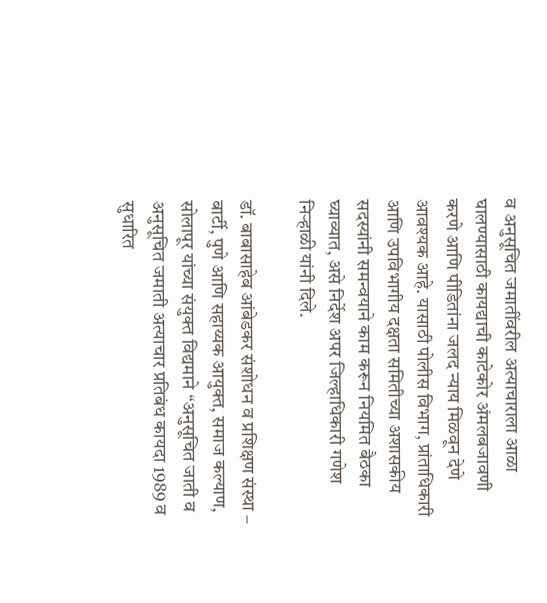व अनुसूचित जमातींवरील अत्याचाराला आळा घालण्यासाठी कायद्याची काटेकोर अंमलबजावणी करणे आणि पीडितांना जलद न्याय मिळवून देणे आवश्यक आहे. यासाठी पोलीस विभाग, प्रांताधिकारी आणि उपविभागीय दक्षता समितीच्या अशासकीय सदस्यांनी समन्वयाने काम करून नियमित बैठका घ्याव्यात, असे निर्देश अपर जिल्हाधिकारी गणेश निऱ्हाळी यांनी दिले.

डॉ. बाबासाहेब आंबेडकर संशोधन व प्रशिक्षण संस्था – बार्टी, पुणे आणि सहाय्यक आयुक्त, समाज कल्याण, सोलापूर यांच्या संयुक्त विद्यमाने “अनुसूचित जाती व अनुसूचित जमाती अत्याचार प्रतिबंध कायदा 1989 व सुधारित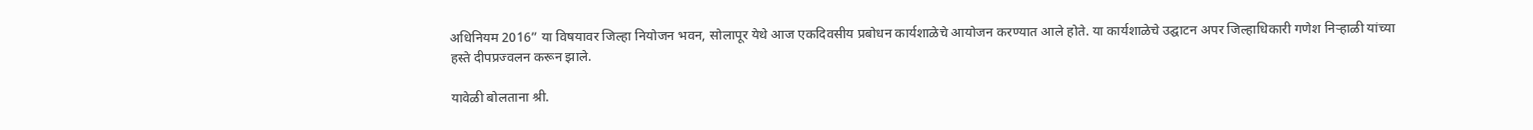अधिनियम 2016” या विषयावर जिल्हा नियोजन भवन, सोलापूर येथे आज एकदिवसीय प्रबोधन कार्यशाळेचे आयोजन करण्यात आले होते. या कार्यशाळेचे उद्घाटन अपर जिल्हाधिकारी गणेश निऱ्हाळी यांच्या हस्ते दीपप्रज्वलन करून झाले.

यावेळी बोलताना श्री.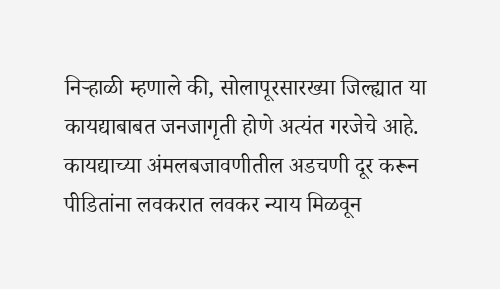निऱ्हाळी म्हणाले की, सोलापूरसारख्या जिल्ह्यात या कायद्याबाबत जनजागृती होणे अत्यंत गरजेचे आहे. कायद्याच्या अंमलबजावणीतील अडचणी दूर करून पीडितांना लवकरात लवकर न्याय मिळवून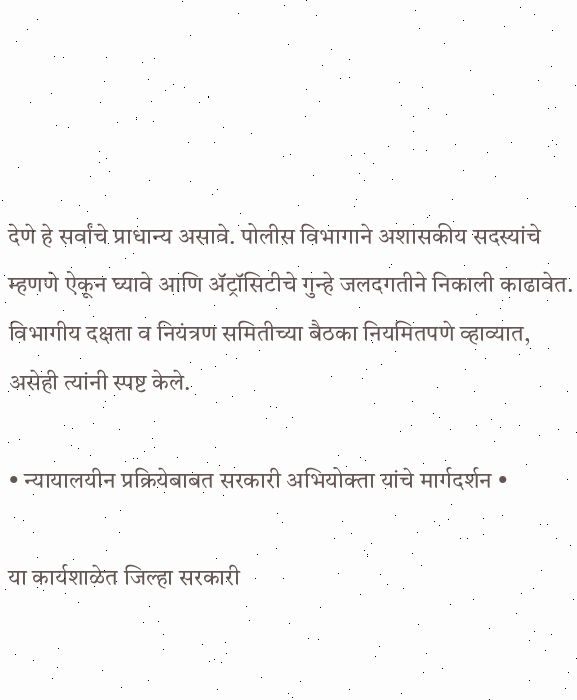देणे हे सर्वांचे प्राधान्य असावे. पोलीस विभागाने अशासकीय सदस्यांचे म्हणणे ऐकून घ्यावे आणि ॲट्रॉसिटीचे गुन्हे जलदगतीने निकाली काढावेत. विभागीय दक्षता व नियंत्रण समितीच्या बैठका नियमितपणे व्हाव्यात, असेही त्यांनी स्पष्ट केले.

• न्यायालयीन प्रक्रियेबाबत सरकारी अभियोक्ता यांचे मार्गदर्शन •

या कार्यशाळेत जिल्हा सरकारी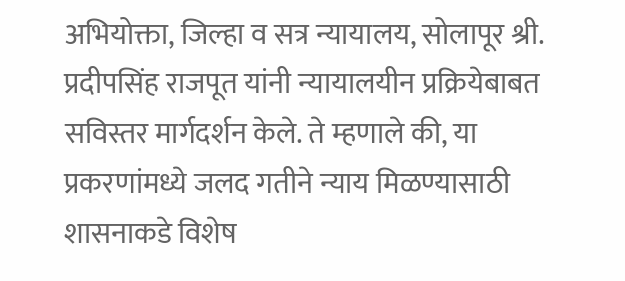अभियोक्ता, जिल्हा व सत्र न्यायालय, सोलापूर श्री. प्रदीपसिंह राजपूत यांनी न्यायालयीन प्रक्रियेबाबत सविस्तर मार्गदर्शन केले. ते म्हणाले की, या प्रकरणांमध्ये जलद गतीने न्याय मिळण्यासाठी शासनाकडे विशेष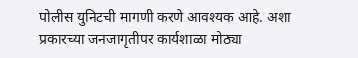पोलीस युनिटची मागणी करणे आवश्यक आहे. अशा प्रकारच्या जनजागृतीपर कार्यशाळा मोठ्या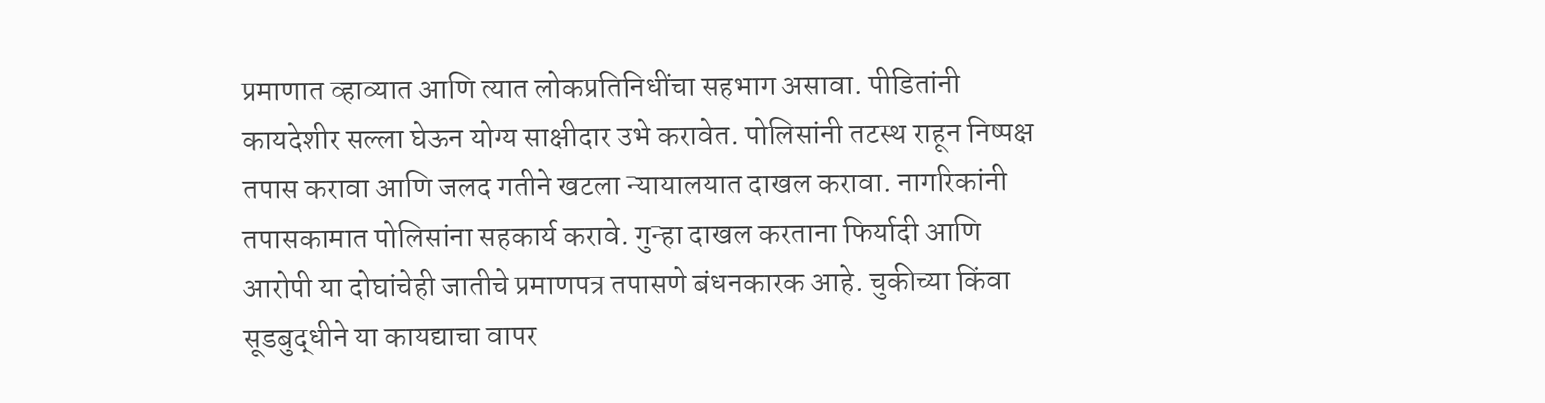प्रमाणात व्हाव्यात आणि त्यात लोकप्रतिनिधींचा सहभाग असावा. पीडितांनी कायदेशीर सल्ला घेऊन योग्य साक्षीदार उभे करावेत. पोलिसांनी तटस्थ राहून निष्पक्ष तपास करावा आणि जलद गतीने खटला न्यायालयात दाखल करावा. नागरिकांनी तपासकामात पोलिसांना सहकार्य करावे. गुन्हा दाखल करताना फिर्यादी आणि आरोपी या दोघांचेही जातीचे प्रमाणपत्र तपासणे बंधनकारक आहे. चुकीच्या किंवा सूडबुद्धीने या कायद्याचा वापर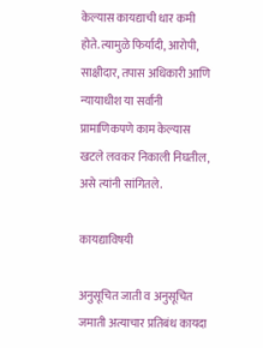केल्यास कायद्याची धार कमी होते. त्यामुळे फिर्यादी, आरोपी, साक्षीदार, तपास अधिकारी आणि न्यायाधीश या सर्वांनी प्रामाणिकपणे काम केल्यास खटले लवकर निकाली निघतील, असे त्यांनी सांगितले.

कायद्याविषयी

अनुसूचित जाती व अनुसूचित जमाती अत्याचार प्रतिबंध कायदा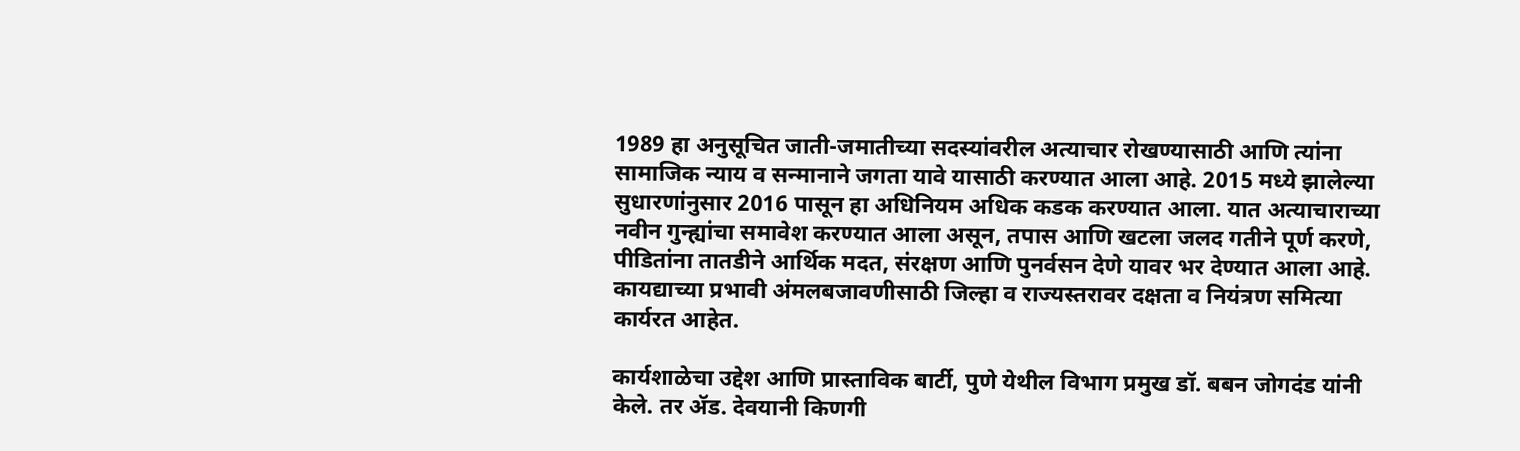1989 हा अनुसूचित जाती-जमातीच्या सदस्यांवरील अत्याचार रोखण्यासाठी आणि त्यांना सामाजिक न्याय व सन्मानाने जगता यावे यासाठी करण्यात आला आहे. 2015 मध्ये झालेल्या सुधारणांनुसार 2016 पासून हा अधिनियम अधिक कडक करण्यात आला. यात अत्याचाराच्या नवीन गुन्ह्यांचा समावेश करण्यात आला असून, तपास आणि खटला जलद गतीने पूर्ण करणे, पीडितांना तातडीने आर्थिक मदत, संरक्षण आणि पुनर्वसन देणे यावर भर देण्यात आला आहे. कायद्याच्या प्रभावी अंमलबजावणीसाठी जिल्हा व राज्यस्तरावर दक्षता व नियंत्रण समित्या कार्यरत आहेत.

कार्यशाळेचा उद्देश आणि प्रास्ताविक बार्टी, पुणे येथील विभाग प्रमुख डॉ. बबन जोगदंड यांनी केले. तर ॲड. देवयानी किणगी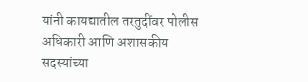यांनी कायद्यातील तरतुदींवर पोलीस अधिकारी आणि अशासकीय सदस्यांच्या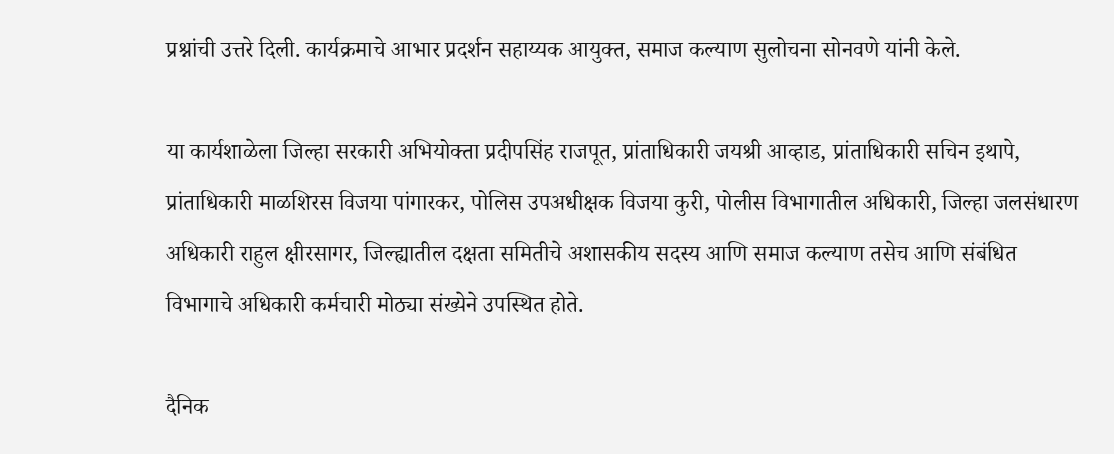प्रश्नांची उत्तरे दिली. कार्यक्रमाचे आभार प्रदर्शन सहाय्यक आयुक्त, समाज कल्याण सुलोचना सोनवणे यांनी केले.

या कार्यशाळेला जिल्हा सरकारी अभियोक्ता प्रदीपसिंह राजपूत, प्रांताधिकारी जयश्री आव्हाड, प्रांताधिकारी सचिन इथापे, प्रांताधिकारी माळशिरस विजया पांगारकर, पोलिस उपअधीक्षक विजया कुरी, पोलीस विभागातील अधिकारी, जिल्हा जलसंधारण अधिकारी राहुल क्षीरसागर, जिल्ह्यातील दक्षता समितीचे अशासकीय सदस्य आणि समाज कल्याण तसेच आणि संबंधित विभागाचे अधिकारी कर्मचारी मोठ्या संख्येने उपस्थित होते.

दैनिक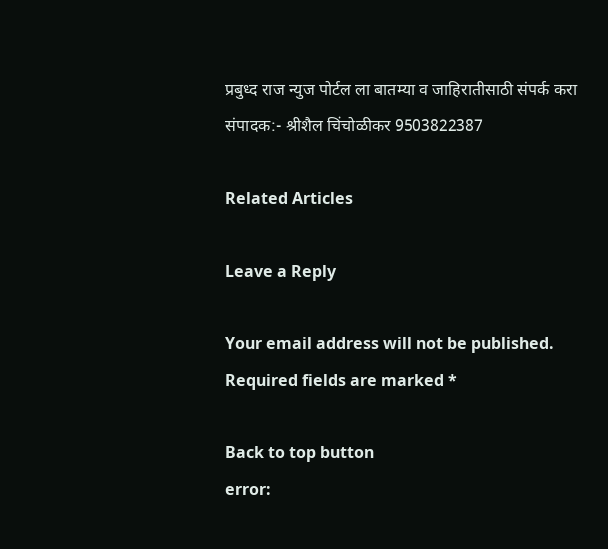प्रबुध्द राज न्युज पोर्टल ला बातम्या व जाहिरातीसाठी संपर्क करा संपादक:- श्रीशैल चिंचोळीकर 9503822387

Related Articles

Leave a Reply

Your email address will not be published. Required fields are marked *

Back to top button
error: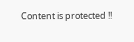Content is protected !!